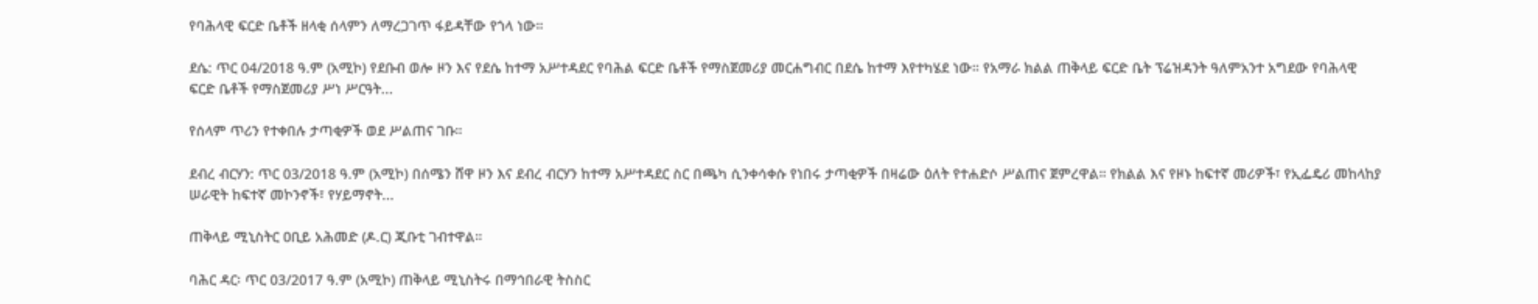የባሕላዊ ፍርድ ቤቶች ዘላቂ ሰላምን ለማረጋገጥ ፋይዳቸው የጎላ ነው።

ደሴ: ጥር 04/2018 ዓ.ም (አሚኮ) የደቡብ ወሎ ዞን እና የደሴ ከተማ አሥተዳደር የባሕል ፍርድ ቤቶች የማስጀመሪያ መርሐግብር በደሴ ከተማ እየተካሄደ ነው። የአማራ ክልል ጠቅላይ ፍርድ ቤት ፕሬዝዳንት ዓለምአንተ አግደው የባሕላዊ ፍርድ ቤቶች የማስጀመሪያ ሥነ ሥርዓት...

የሰላም ጥሪን የተቀበሉ ታጣቂዎች ወደ ሥልጠና ገቡ።

ደብረ ብርሃን: ጥር 03/2018 ዓ.ም (አሚኮ) በሰሜን ሸዋ ዞን እና ደብረ ብርሃን ከተማ አሥተዳደር ስር በጫካ ሲንቀሳቀሱ የነበሩ ታጣቂዎች በዛሬው ዕለት የተሐድሶ ሥልጠና ጀምረዋል። የክልል እና የዞኑ ከፍተኛ መሪዎች፣ የኢፌዴሪ መከላከያ ሠራዊት ከፍተኛ መኮንኖች፣ የሃይማኖት...

ጠቅላይ ሚኒስትር ዐቢይ አሕመድ (ዶ.ር) ጂቡቲ ገብተዋል።

ባሕር ዳር፡ ጥር 03/2017 ዓ.ም (አሚኮ) ጠቅላይ ሚኒስትሩ በማኅበራዊ ትስስር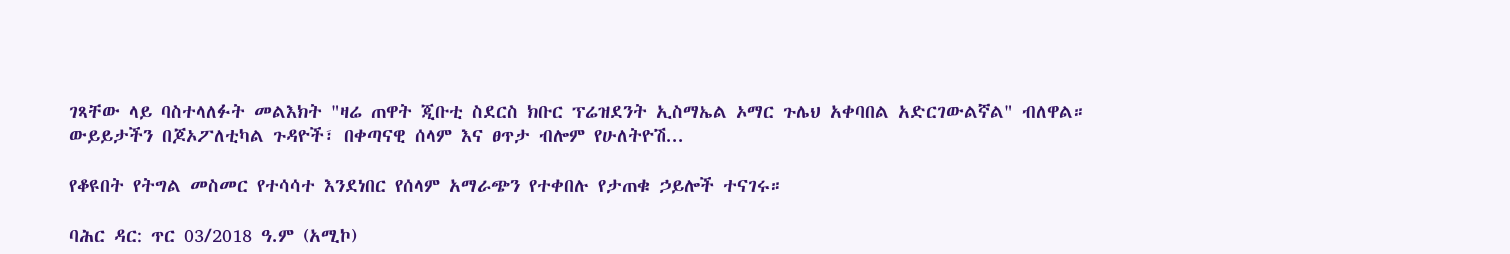ገጻቸው ላይ ባስተላለፉት መልእክት "ዛሬ ጠዋት ጂቡቲ ስደርስ ክቡር ፕሬዝደንት ኢስማኤል ኦማር ጉሌህ አቀባበል አድርገውልኛል" ብለዋል። ውይይታችን በጆኦፖለቲካል ጉዳዮች፣ በቀጣናዊ ሰላም እና ፀጥታ ብሎም የሁለትዮሽ...

የቆዩበት የትግል መስመር የተሳሳተ እንደነበር የሰላም አማራጭን የተቀበሉ የታጠቁ ኃይሎች ተናገሩ።

ባሕር ዳር: ጥር 03/2018 ዓ.ም (አሚኮ)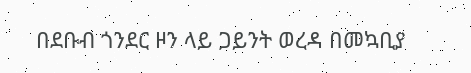በደቡብ ጎንደር ዞን ላይ ጋይንት ወረዳ በመኳቢያ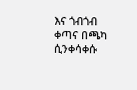እና ጎብጎብ ቀጣና በጫካ ሲንቀሳቀሱ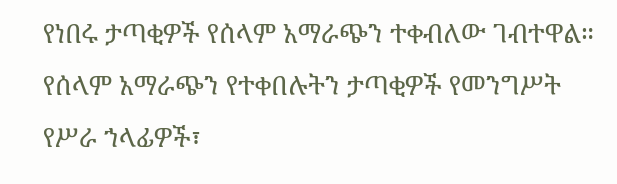የነበሩ ታጣቂዎች የሰላም አማራጭን ተቀብለው ገብተዋል። የሰላም አማራጭን የተቀበሉትን ታጣቂዎች የመንግሥት የሥራ ኀላፊዎች፣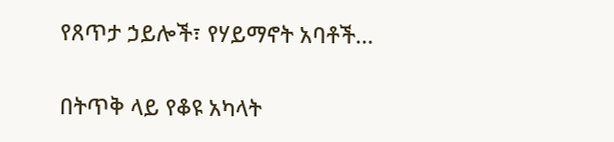የጸጥታ ኃይሎች፣ የሃይማኖት አባቶች...

በትጥቅ ላይ የቆዩ አካላት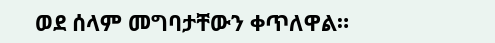ወደ ሰላም መግባታቸውን ቀጥለዋል።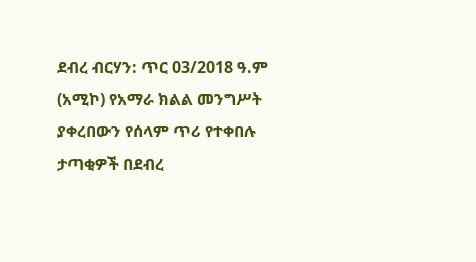ደብረ ብርሃን: ጥር 03/2018 ዓ.ም (አሚኮ) የአማራ ክልል መንግሥት ያቀረበውን የሰላም ጥሪ የተቀበሉ ታጣቂዎች በደብረ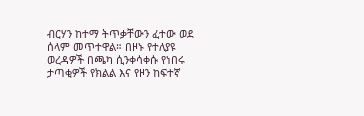ብርሃን ከተማ ትጥቃቸውን ፈተው ወደ ሰላም መጥተዋል። በዞኑ የተለያዩ ወረዳዎች በጫካ ሲንቀሳቀሱ የነበሩ ታጣቂዎች የክልል እና የዞን ከፍተኛ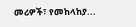መሪዎች፣ የመከላከያ...